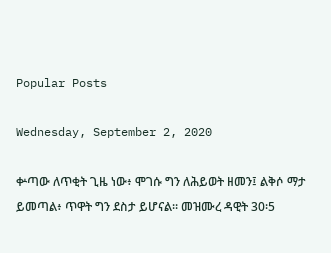Popular Posts

Wednesday, September 2, 2020

ቍጣው ለጥቂት ጊዜ ነው፥ ሞገሱ ግን ለሕይወት ዘመን፤ ልቅሶ ማታ ይመጣል፥ ጥዋት ግን ደስታ ይሆናል። መዝሙረ ዳዊት 30፡5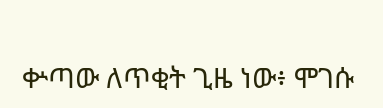ቍጣው ለጥቂት ጊዜ ነው፥ ሞገሱ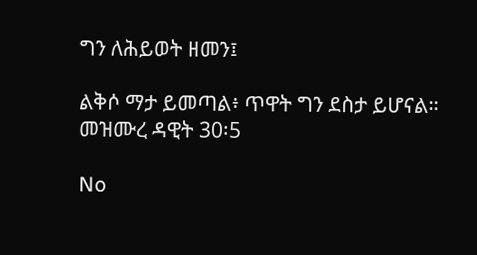ግን ለሕይወት ዘመን፤

ልቅሶ ማታ ይመጣል፥ ጥዋት ግን ደስታ ይሆናል።
መዝሙረ ዳዊት 30፡5

No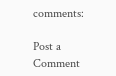comments:

Post a Comment